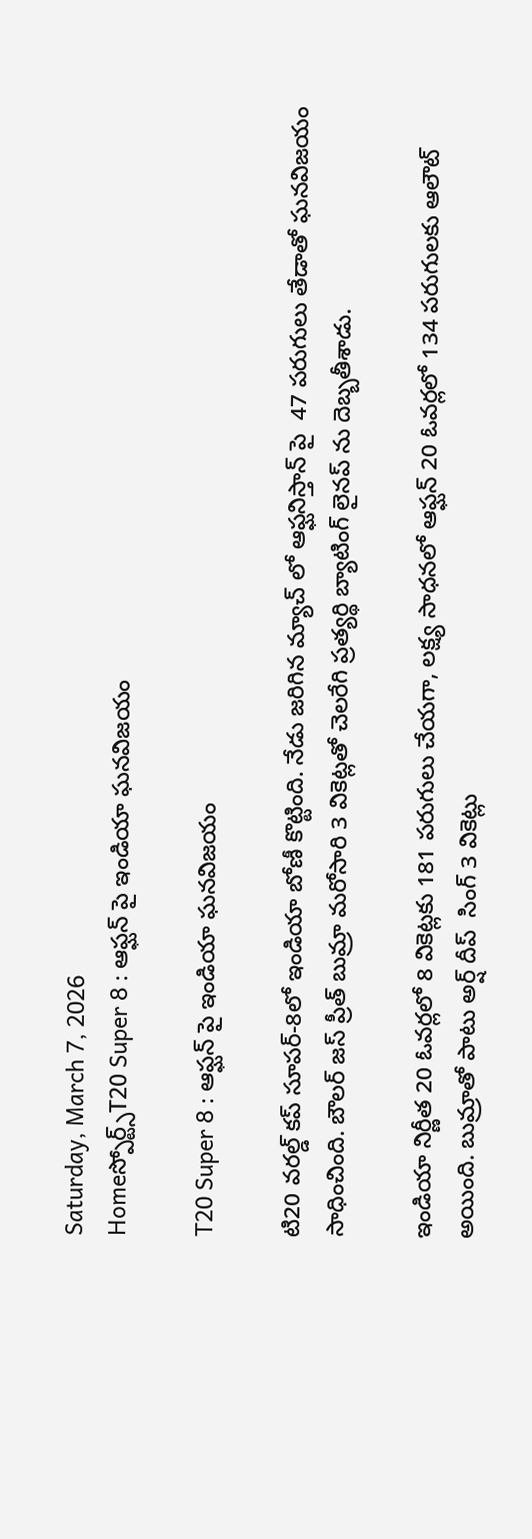Saturday, March 7, 2026
Homeస్పోర్ట్స్T20 Super 8 : ఆఫ్ఘన్ పై ఇండియా ఘనవిజయం

T20 Super 8 : ఆఫ్ఘన్ పై ఇండియా ఘనవిజయం

టి20 వరల్డ్ కప్ సూపర్-8లో ఇండియా బోణీ కొట్టింది. నేడు జరిగిన మ్యాచ్ లో ఆఫ్ఘనిస్తాన్ పై  47 పరుగులు తేడాతో ఘనవిజయం సాధించింది. బౌలర్ జస్ ప్రీత్ బుమ్రా మరోసారి 3 వికెట్లతో చెలరేగి ప్రత్యర్థి బ్యాటింగ్ లైనప్ ను దెబ్బతీశాడు.

ఇండియా నిర్ణీత 20 ఓవర్లలో 8 వికెట్లకు 181 పరుగులు చేయగా, లక్ష్య సాధనలో ఆఫ్ఘన్ 20 ఓవర్లలో 134 పరుగులకు ఆలౌట్ అయింది. బుమ్రాతో పాటు అర్ష్ దీప్  సింగ్ 3 వికెట్లు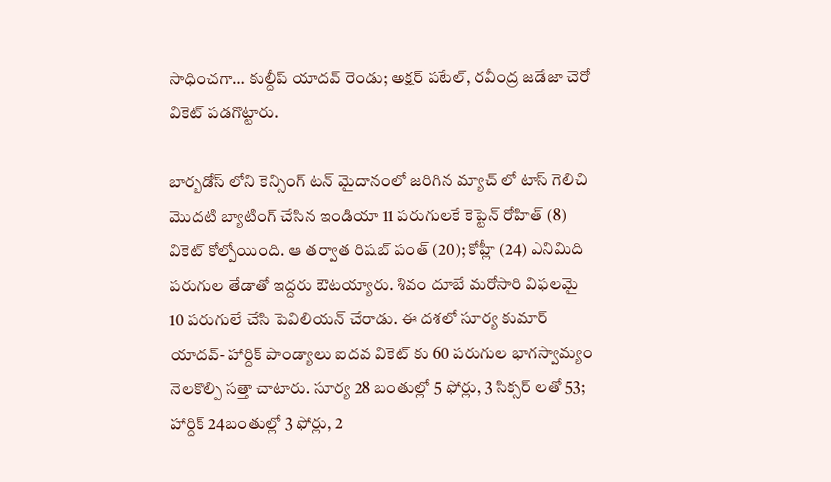సాధించగా… కుల్దీప్ యాదవ్ రెండు; అక్షర్ పటేల్, రవీంద్ర జడేజా చెరో వికెట్ పడగొట్టారు.

బార్బడోస్ లోని కెన్సింగ్ టన్ మైదానంలో జరిగిన మ్యాచ్ లో టాస్ గెలిచి మొదటి బ్యాటింగ్ చేసిన ఇండియా 11 పరుగులకే కెప్టెన్ రోహిత్ (8) వికెట్ కోల్పోయింది. ఆ తర్వాత రిషబ్ పంత్ (20); కోహ్లీ (24) ఎనిమిది పరుగుల తేడాతో ఇద్దరు ఔటయ్యారు. శివం దూబే మరోసారి విఫలమై 10 పరుగులే చేసి పెవిలియన్ చేరాడు. ఈ దశలో సూర్య కుమార్ యాదవ్- హార్దిక్ పాండ్యాలు ఐదవ వికెట్ కు 60 పరుగుల భాగస్వామ్యం నెలకొల్పి సత్తా చాటారు. సూర్య 28 బంతుల్లో 5 ఫోర్లు, 3 సిక్సర్ లతో 53; హార్దిక్ 24బంతుల్లో 3 ఫోర్లు, 2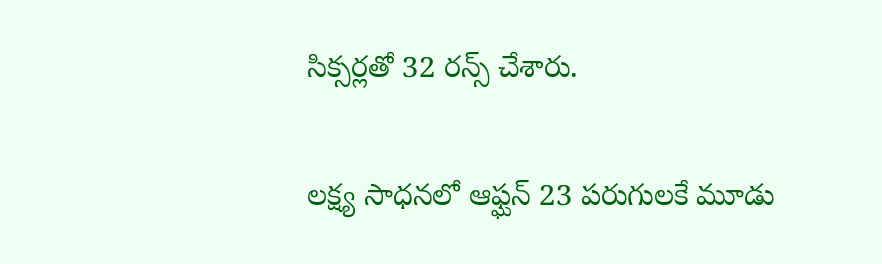సిక్సర్లతో 32 రన్స్ చేశారు.

లక్ష్య సాధనలో ఆఫ్ఘన్ 23 పరుగులకే మూడు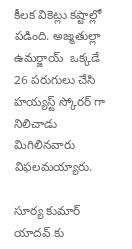కీలక వికెట్లు కష్టాల్లో పడింది. అజ్మతుల్లా ఉమర్జాయ్  ఒక్కడే 26 పరుగులు చేసి హయ్యస్ట్ స్కోరర్ గా నిలిచాడు మిగిలినవారు విఫలమయ్యారు.

సూర్య కుమార్ యాదవ్ కు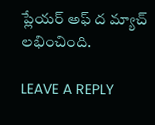ప్లేయర్ అఫ్ ద మ్యాచ్ లభించింది.

LEAVE A REPLY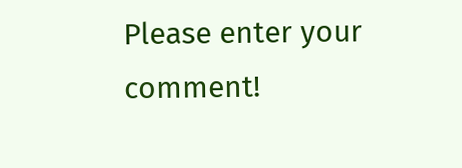Please enter your comment!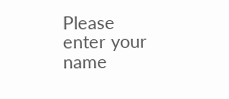Please enter your name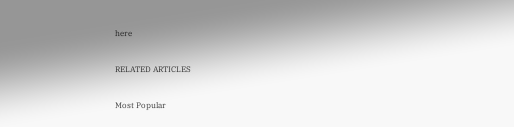here

RELATED ARTICLES

Most Popular